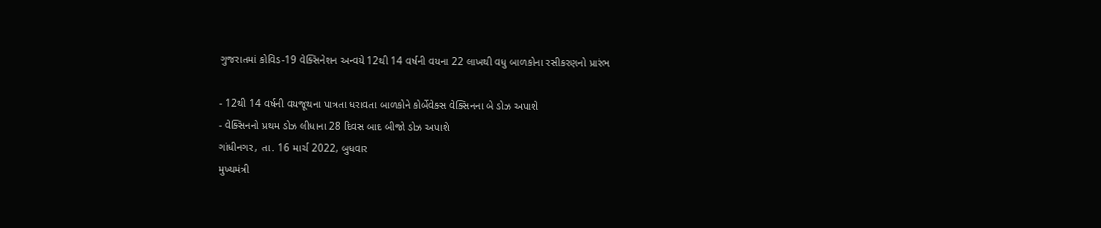ગુજરાતમાં કોવિડ-19 વેક્સિનેશન અન્વયે 12થી 14 વર્ષની વયના 22 લાખથી વધુ બાળકોના રસીકરણનો પ્રારંભ

- 12થી 14 વર્ષની વયજૂથના પાત્રતા ધરાવતા બાળકોને કોર્બેવેક્સ વેક્સિનના બે ડોઝ અપાશે
- વેક્સિનનો પ્રથમ ડોઝ લીધાના 28 દિવસ બાદ બીજો ડોઝ અપાશે
ગાંધીનગર, તા. 16 માર્ચ 2022, બુધવાર
મુખ્યમંત્રી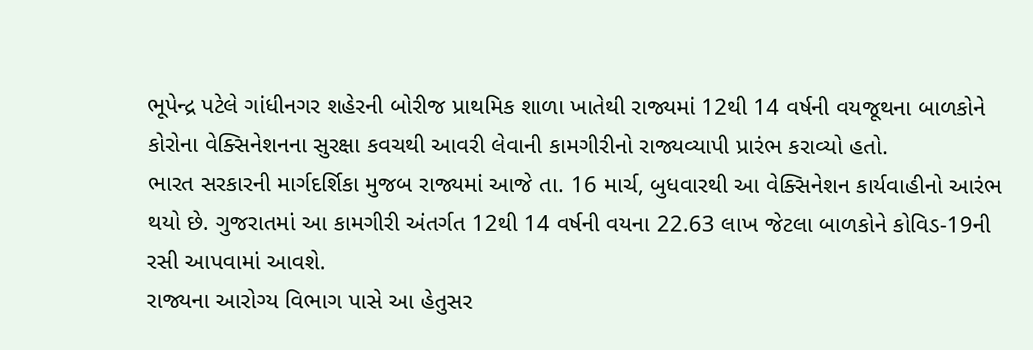ભૂપેન્દ્ર પટેલે ગાંધીનગર શહેરની બોરીજ પ્રાથમિક શાળા ખાતેથી રાજ્યમાં 12થી 14 વર્ષની વયજૂથના બાળકોને કોરોના વેક્સિનેશનના સુરક્ષા કવચથી આવરી લેવાની કામગીરીનો રાજ્યવ્યાપી પ્રારંભ કરાવ્યો હતો.
ભારત સરકારની માર્ગદર્શિકા મુજબ રાજ્યમાં આજે તા. 16 માર્ચ, બુધવારથી આ વેક્સિનેશન કાર્યવાહીનો આરંભ થયો છે. ગુજરાતમાં આ કામગીરી અંતર્ગત 12થી 14 વર્ષની વયના 22.63 લાખ જેટલા બાળકોને કોવિડ-19ની રસી આપવામાં આવશે.
રાજ્યના આરોગ્ય વિભાગ પાસે આ હેતુસર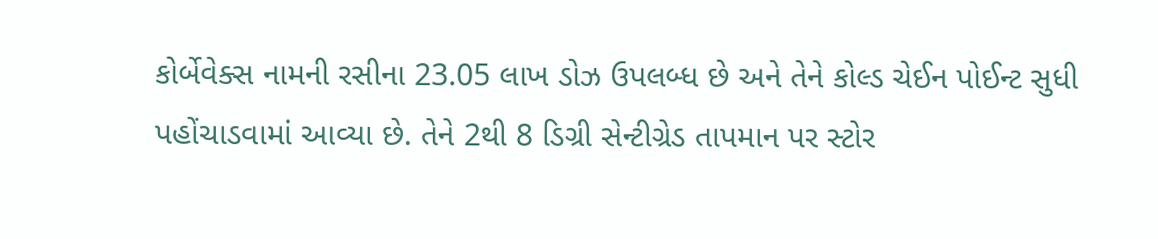કોર્બેવેક્સ નામની રસીના 23.05 લાખ ડોઝ ઉપલબ્ધ છે અને તેને કોલ્ડ ચેઈન પોઈન્ટ સુધી પહોંચાડવામાં આવ્યા છે. તેને 2થી 8 ડિગ્રી સેન્ટીગ્રેડ તાપમાન પર સ્ટોર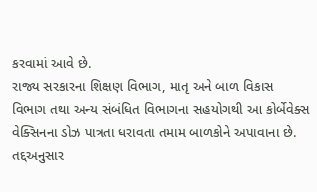કરવામાં આવે છે.
રાજ્ય સરકારના શિક્ષણ વિભાગ, માતૃ અને બાળ વિકાસ વિભાગ તથા અન્ય સંબંધિત વિભાગના સહયોગથી આ કોર્બેવેક્સ વેક્સિનના ડોઝ પાત્રતા ધરાવતા તમામ બાળકોને અપાવાના છે. તદ્દઅનુસાર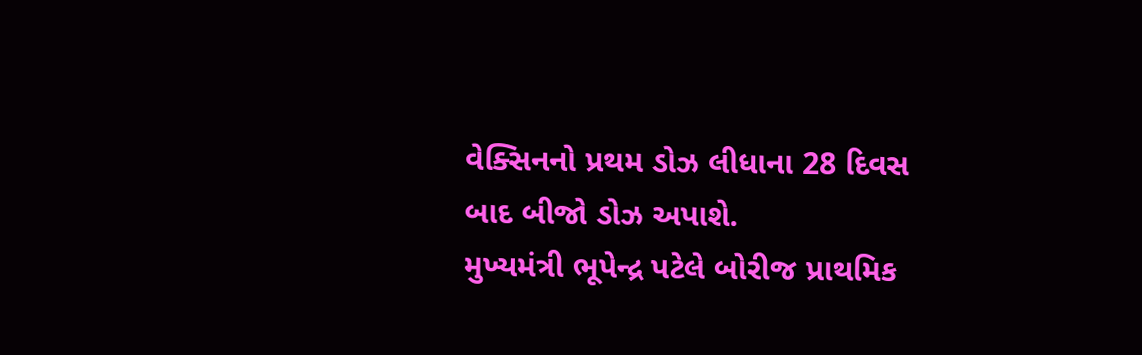વેક્સિનનો પ્રથમ ડોઝ લીધાના 28 દિવસ બાદ બીજો ડોઝ અપાશે.
મુખ્યમંત્રી ભૂપેન્દ્ર પટેલે બોરીજ પ્રાથમિક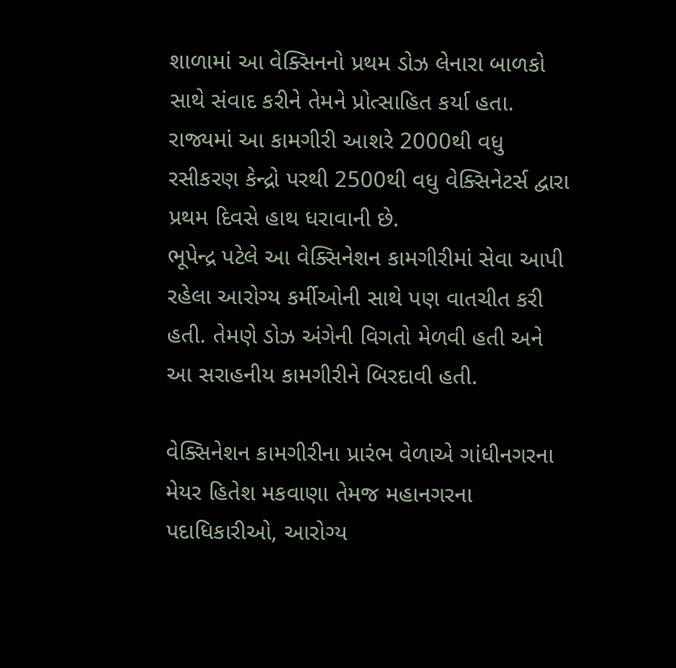શાળામાં આ વેક્સિનનો પ્રથમ ડોઝ લેનારા બાળકો સાથે સંવાદ કરીને તેમને પ્રોત્સાહિત કર્યા હતા. રાજ્યમાં આ કામગીરી આશરે 2000થી વધુ રસીકરણ કેન્દ્રો પરથી 2500થી વધુ વેક્સિનેટર્સ દ્વારા પ્રથમ દિવસે હાથ ધરાવાની છે.
ભૂપેન્દ્ર પટેલે આ વેક્સિનેશન કામગીરીમાં સેવા આપી રહેલા આરોગ્ય કર્મીઓની સાથે પણ વાતચીત કરી હતી. તેમણે ડોઝ અંગેની વિગતો મેળવી હતી અને આ સરાહનીય કામગીરીને બિરદાવી હતી.

વેક્સિનેશન કામગીરીના પ્રારંભ વેળાએ ગાંધીનગરના મેયર હિતેશ મકવાણા તેમજ મહાનગરના પદાધિકારીઓ, આરોગ્ય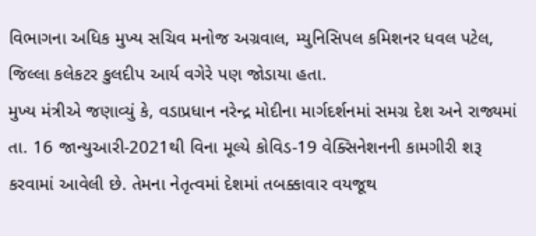વિભાગના અધિક મુખ્ય સચિવ મનોજ અગ્રવાલ, મ્યુનિસિપલ કમિશનર ધવલ પટેલ, જિલ્લા કલેકટર કુલદીપ આર્ય વગેરે પણ જોડાયા હતા.
મુખ્ય મંત્રીએ જણાવ્યું કે, વડાપ્રધાન નરેન્દ્ર મોદીના માર્ગદર્શનમાં સમગ્ર દેશ અને રાજ્યમાં તા. 16 જાન્યુઆરી-2021થી વિના મૂલ્યે કોવિડ-19 વેક્સિનેશનની કામગીરી શરૂ કરવામાં આવેલી છે. તેમના નેતૃત્વમાં દેશમાં તબક્કાવાર વયજૂથ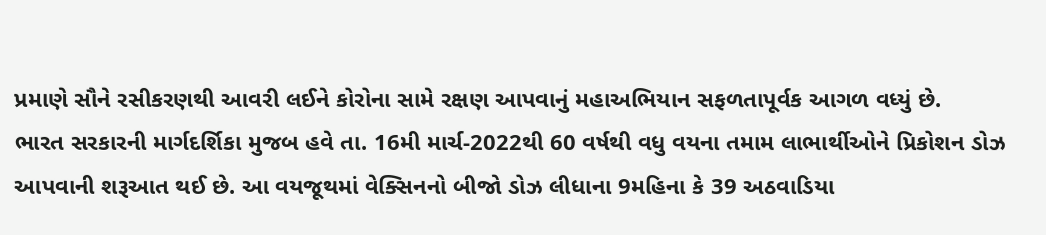પ્રમાણે સૌને રસીકરણથી આવરી લઈને કોરોના સામે રક્ષણ આપવાનું મહાઅભિયાન સફળતાપૂર્વક આગળ વધ્યું છે.
ભારત સરકારની માર્ગદર્શિકા મુજબ હવે તા. 16મી માર્ચ-2022થી 60 વર્ષથી વધુ વયના તમામ લાભાર્થીઓને પ્રિકોશન ડોઝ આપવાની શરૂઆત થઈ છે. આ વયજૂથમાં વેક્સિનનો બીજો ડોઝ લીધાના 9મહિના કે 39 અઠવાડિયા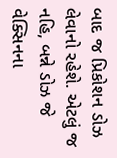બાદ જ પ્રિકોશન ડોઝ લેવાનો રહેશે. એટલું જ નહિ, બન્ને ડોઝ જે વેક્સિનના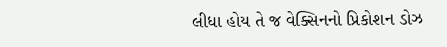લીધા હોય તે જ વેક્સિનનો પ્રિકોશન ડોઝ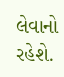લેવાનો રહેશે.